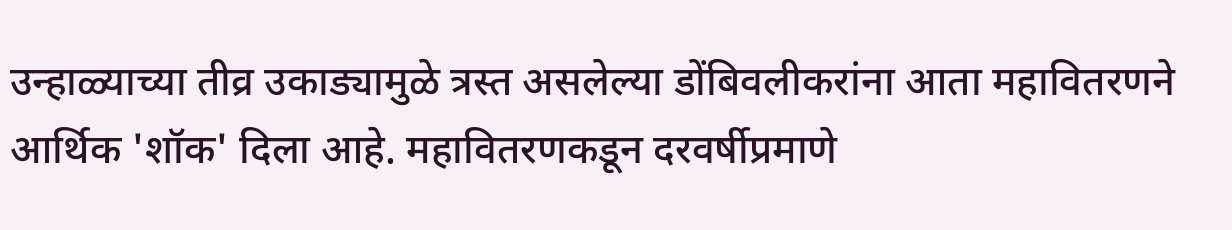उन्हाळ्याच्या तीव्र उकाड्यामुळे त्रस्त असलेल्या डोंबिवलीकरांना आता महावितरणने आर्थिक 'शॉक' दिला आहे. महावितरणकडून दरवर्षीप्रमाणे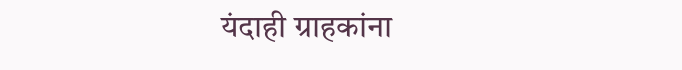यंदाही ग्राहकांना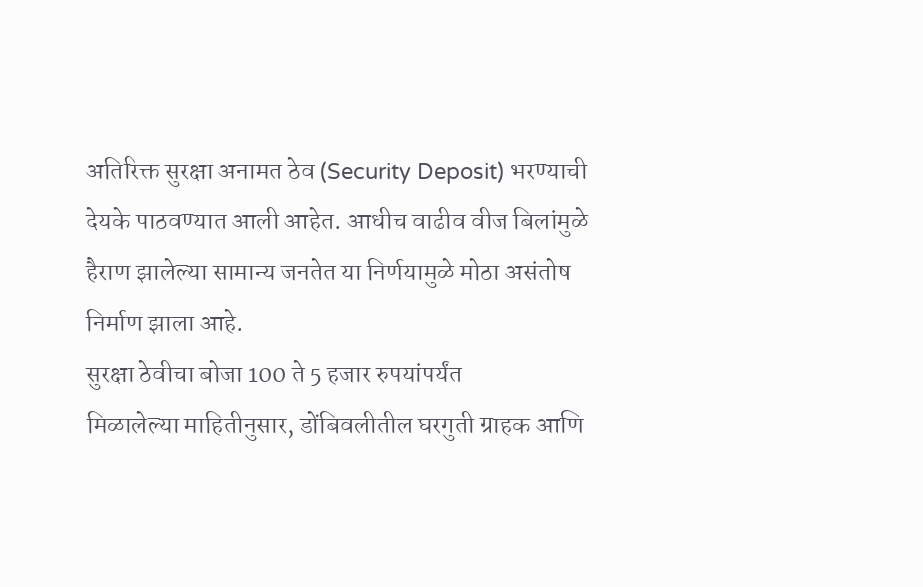अतिरिक्त सुरक्षा अनामत ठेव (Security Deposit) भरण्याची देयके पाठवण्यात आली आहेत. आधीच वाढीव वीज बिलांमुळे हैराण झालेल्या सामान्य जनतेत या निर्णयामुळे मोठा असंतोष निर्माण झाला आहे.
सुरक्षा ठेवीचा बोजा 100 ते 5 हजार रुपयांपर्यंत
मिळालेल्या माहितीनुसार, डोंबिवलीतील घरगुती ग्राहक आणि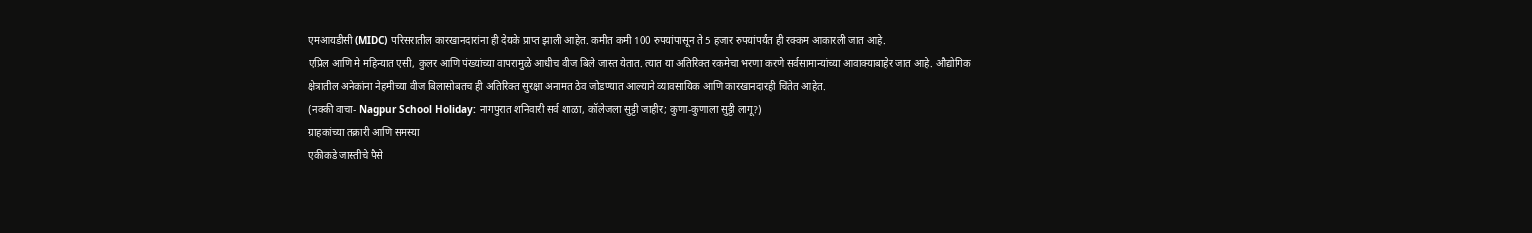एमआयडीसी (MIDC) परिसरातील कारखानदारांना ही देयके प्राप्त झाली आहेत. कमीत कमी 100 रुपयांपासून ते 5 हजार रुपयांपर्यंत ही रक्कम आकारली जात आहे.
एप्रिल आणि मे महिन्यात एसी, कुलर आणि पंख्यांच्या वापरामुळे आधीच वीज बिले जास्त येतात. त्यात या अतिरिक्त रकमेचा भरणा करणे सर्वसामान्यांच्या आवाक्याबाहेर जात आहे. औद्योगिक क्षेत्रातील अनेकांना नेहमीच्या वीज बिलासोबतच ही अतिरिक्त सुरक्षा अनामत ठेव जोडण्यात आल्याने व्यावसायिक आणि कारखानदारही चिंतेत आहेत.
(नक्की वाचा- Nagpur School Holiday: नागपुरात शनिवारी सर्व शाळा, कॉलेजला सुट्टी जाहीर; कुणा-कुणाला सुट्टी लागू?)
ग्राहकांच्या तक्रारी आणि समस्या
एकीकडे जास्तीचे पैसे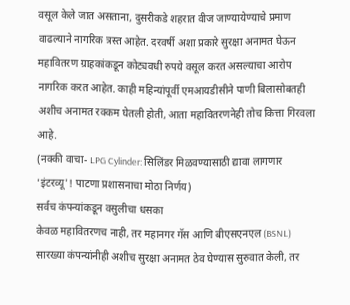वसूल केले जात असताना, दुसरीकडे शहरात वीज जाण्यायेण्याचे प्रमाण वाढल्याने नागरिक त्रस्त आहेत. दरवर्षी अशा प्रकारे सुरक्षा अनामत घेऊन महावितरण ग्राहकांकडून कोट्यवधी रुपये वसूल करत असल्याचा आरोप नागरिक करत आहेत. काही महिन्यांपूर्वी एमआयडीसीने पाणी बिलासोबतही अशीच अनामत रक्कम घेतली होती, आता महावितरणनेही तोच कित्ता गिरवला आहे.
(नक्की वाचा- LPG Cylinder: सिलिंडर मिळवण्यासाठी द्यावा लागणार 'इंटरव्यू'! पाटणा प्रशासनाचा मोठा निर्णय)
सर्वच कंपन्यांकडून वसुलीचा धसका
केवळ महावितरणच नाही, तर महानगर गॅस आणि बीएसएनएल (BSNL) सारख्या कंपन्यांनीही अशीच सुरक्षा अनामत ठेव घेण्यास सुरुवात केली, तर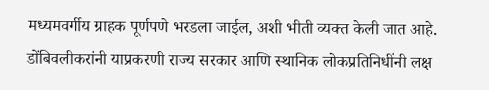मध्यमवर्गीय ग्राहक पूर्णपणे भरडला जाईल, अशी भीती व्यक्त केली जात आहे. डोंबिवलीकरांनी याप्रकरणी राज्य सरकार आणि स्थानिक लोकप्रतिनिधींनी लक्ष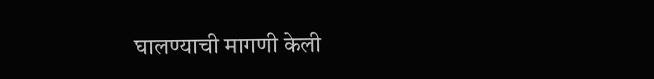घालण्याची मागणी केली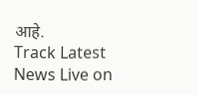आहे.
Track Latest News Live on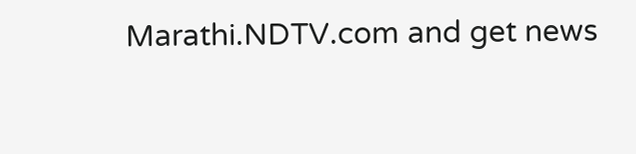Marathi.NDTV.com and get news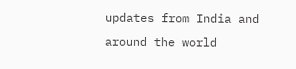updates from India and around the world